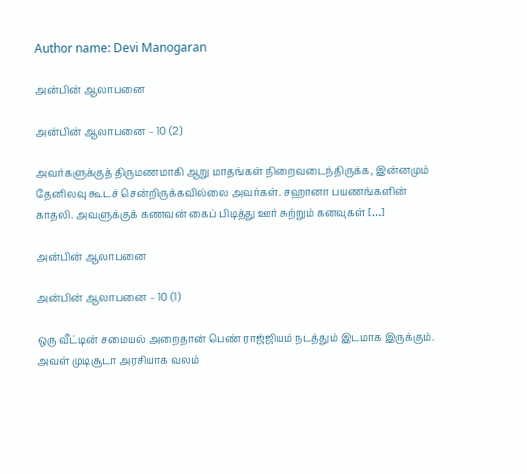Author name: Devi Manogaran

அன்பின் ஆலாபனை

அன்பின் ஆலாபனை – 10 (2)

அவர்களுக்குத் திருமணமாகி ஆறு மாதங்கள் நிறைவடைந்திருக்க, இன்னமும் தேனிலவு கூடச் சென்றிருக்கவில்லை அவர்கள். சஹானா பயணங்களின் காதலி. அவளுக்குக் கணவன் கைப் பிடித்து ஊர் சுற்றும் கனவுகள் […]

அன்பின் ஆலாபனை

அன்பின் ஆலாபனை – 10 (1)

ஒரு வீட்டின் சமையல் அறைதான் பெண் ராஜ்ஜியம் நடத்தும் இடமாக இருக்கும். அவள் முடிசூடா அரசியாக வலம்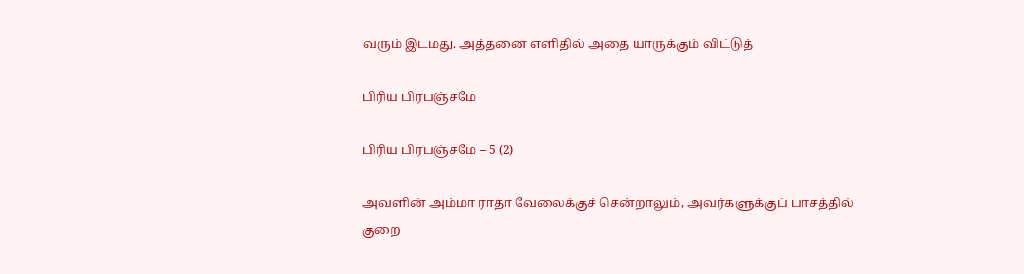வரும் இடமது. அத்தனை எளிதில் அதை யாருக்கும் விட்டுத்

பிரிய பிரபஞ்சமே

பிரிய பிரபஞ்சமே – 5 (2)

அவளின் அம்மா ராதா வேலைக்குச் சென்றாலும், அவர்களுக்குப் பாசத்தில் குறை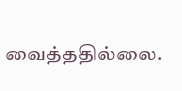வைத்ததில்லை.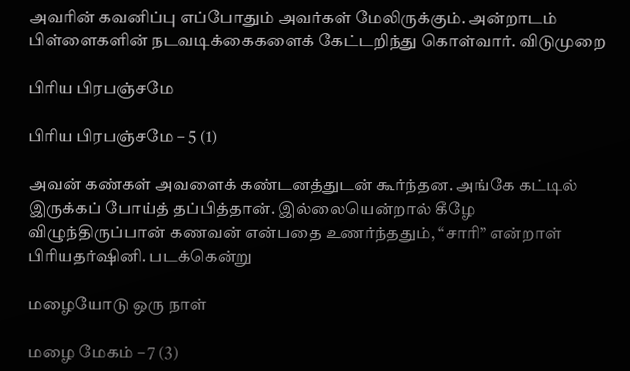அவரின் கவனிப்பு எப்போதும் அவர்கள் மேலிருக்கும். அன்றாடம் பிள்ளைகளின் நடவடிக்கைகளைக் கேட்டறிந்து கொள்வார். விடுமுறை

பிரிய பிரபஞ்சமே

பிரிய பிரபஞ்சமே – 5 (1)

அவன் கண்கள் அவளைக் கண்டனத்துடன் கூர்ந்தன. அங்கே கட்டில் இருக்கப் போய்த் தப்பித்தான். இல்லையென்றால் கீழே விழுந்திருப்பான் கணவன் என்பதை உணர்ந்ததும், “சாரி” என்றாள் பிரியதர்ஷினி. படக்கென்று

மழையோடு ஒரு நாள்

மழை மேகம் – 7 (3)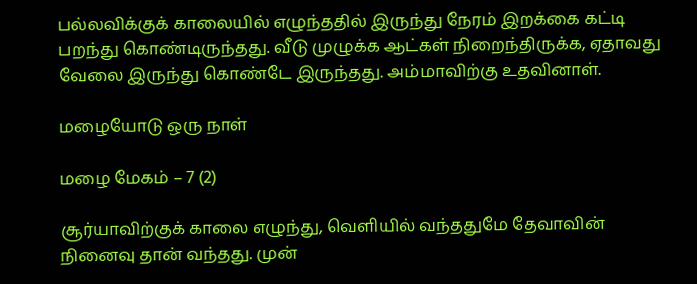பல்லவிக்குக் காலையில் எழுந்ததில் இருந்து நேரம் இறக்கை கட்டி பறந்து கொண்டிருந்தது. வீடு முழுக்க ஆட்கள் நிறைந்திருக்க, ஏதாவது வேலை இருந்து கொண்டே இருந்தது. அம்மாவிற்கு உதவினாள்.

மழையோடு ஒரு நாள்

மழை மேகம் – 7 (2)

சூர்யாவிற்குக் காலை எழுந்து, வெளியில் வந்ததுமே தேவாவின் நினைவு தான் வந்தது. முன்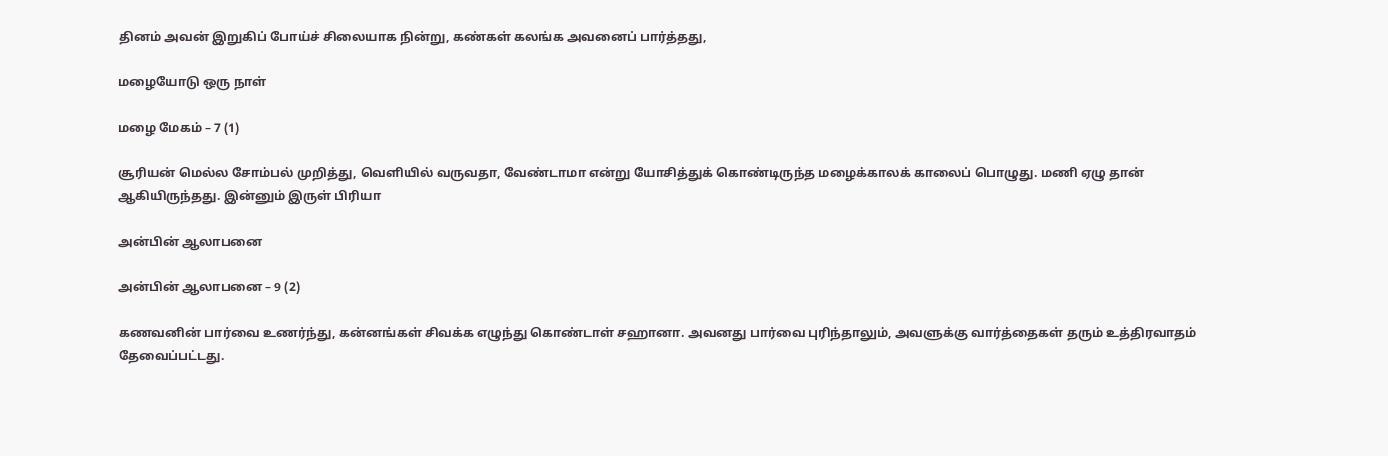தினம் அவன் இறுகிப் போய்ச் சிலையாக நின்று, கண்கள் கலங்க அவனைப் பார்த்தது,

மழையோடு ஒரு நாள்

மழை மேகம் – 7 (1)

சூரியன் மெல்ல சோம்பல் முறித்து, வெளியில் வருவதா, வேண்டாமா என்று யோசித்துக் கொண்டிருந்த மழைக்காலக் காலைப் பொழுது. மணி ஏழு தான் ஆகியிருந்தது. இன்னும் இருள் பிரியா

அன்பின் ஆலாபனை

அன்பின் ஆலாபனை – 9 (2)

கணவனின் பார்வை உணர்ந்து, கன்னங்கள் சிவக்க எழுந்து கொண்டாள் சஹானா. அவனது பார்வை புரிந்தாலும், அவளுக்கு வார்த்தைகள் தரும் உத்திரவாதம் தேவைப்பட்டது.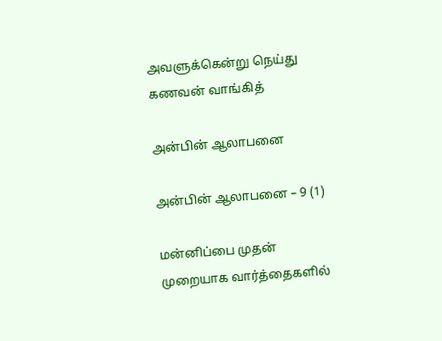அவளுக்கென்று நெய்து கணவன் வாங்கித்

அன்பின் ஆலாபனை

அன்பின் ஆலாபனை – 9 (1)

மன்னிப்பை முதன் முறையாக வார்த்தைகளில்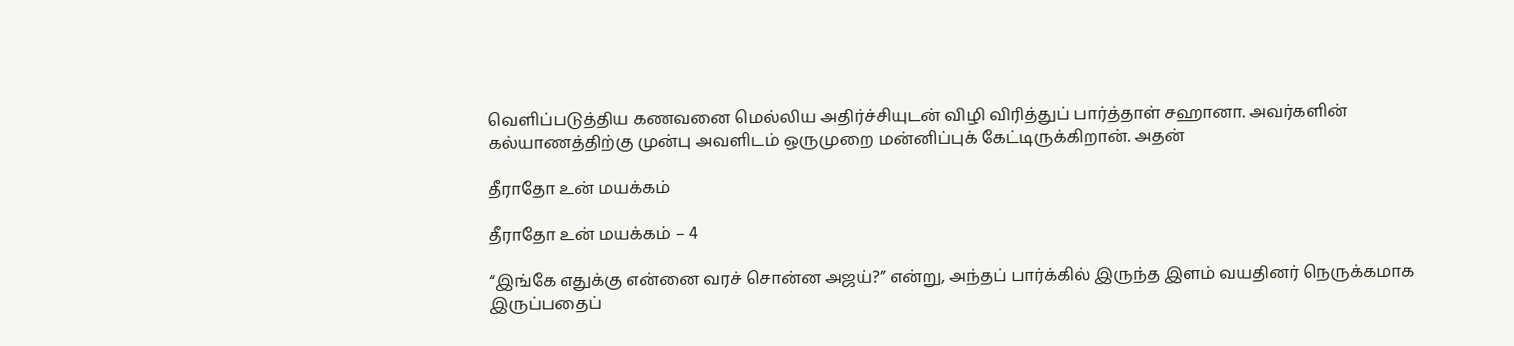வெளிப்படுத்திய கணவனை மெல்லிய அதிர்ச்சியுடன் விழி விரித்துப் பார்த்தாள் சஹானா. அவர்களின் கல்யாணத்திற்கு முன்பு அவளிடம் ஒருமுறை மன்னிப்புக் கேட்டிருக்கிறான். அதன்

தீராதோ உன் மயக்கம்

தீராதோ உன் மயக்கம் – 4

“இங்கே எதுக்கு என்னை வரச் சொன்ன அஜய்?” என்று, அந்தப் பார்க்கில் இருந்த இளம் வயதினர் நெருக்கமாக இருப்பதைப்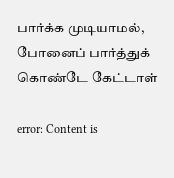பார்க்க முடியாமல், போனைப் பார்த்துக் கொண்டே கேட்டாள்

error: Content is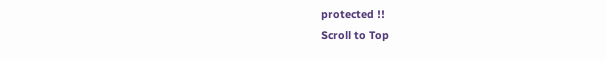protected !!
Scroll to Top